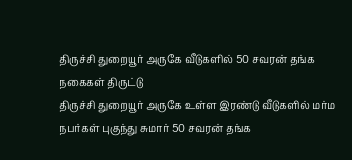திருச்சி துறையூர் அருகே வீடுகளில் 50 சவரன் தங்க நகைகள் திருட்டு
திருச்சி துறையூர் அருகே உள்ள இரண்டு வீடுகளில் மர்ம நபர்கள் புகுந்து சுமார் 50 சவரன் தங்க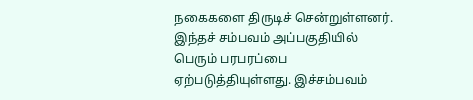நகைகளை திருடிச் சென்றுள்ளனர். இந்தச் சம்பவம் அப்பகுதியில் பெரும் பரபரப்பை ஏற்படுத்தியுள்ளது. இச்சம்பவம்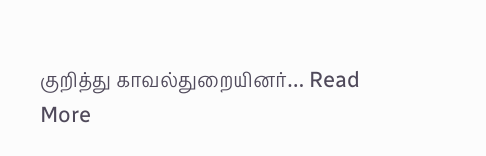குறித்து காவல்துறையினர்… Read More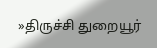»திருச்சி துறையூர்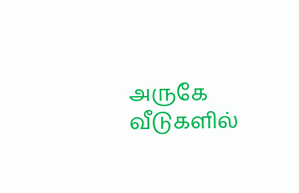அருகே வீடுகளில்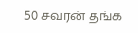50 சவரன் தங்க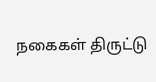நகைகள் திருட்டு